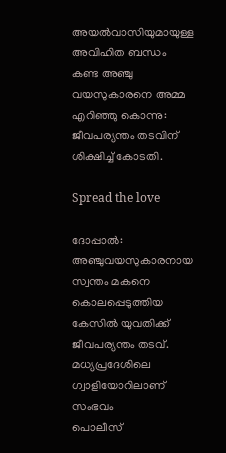അയൽവാസിയുമായുള്ള അവിഹിത ബന്ധം കണ്ട അഞ്ചു വയസുകാരനെ അമ്മ എറിഞ്ഞു കൊന്നു: ജീവപര്യന്തം തടവിന് ശിക്ഷിച്ച് കോടതി.

Spread the love

ദോപ്പാല്‍: അഞ്ചുവയസുകാരനായ സ്വന്തം മകനെ കൊലപ്പെടുത്തിയ കേസില്‍ യുവതിക്ക് ജീവപര്യന്തം തടവ്. മധ്യപ്രദേശിലെ ഗ്വാളിയോറിലാണ് സംഭവം
പൊലീസ്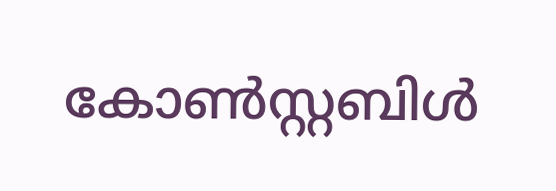കോണ്‍സ്റ്റബിള്‍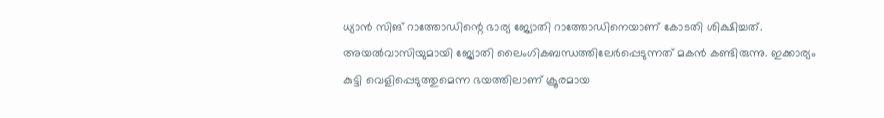ധ്യാൻ സിങ് റാത്തോഡിന്റെ ഭാര്യ ജ്യോതി റാത്തോഡിനെയാണ് കോടതി ശിക്ഷിച്ചത്. അയല്‍വാസിയുമായി ജ്യോതി ലൈംഗികബന്ധത്തിലേർപ്പെടുന്നത് മകൻ കണ്ടിരുന്നു. ഇക്കാര്യം കുട്ടി വെളിപ്പെടുത്തുമെന്ന ഭയത്തിലാണ് ക്രൂരമായ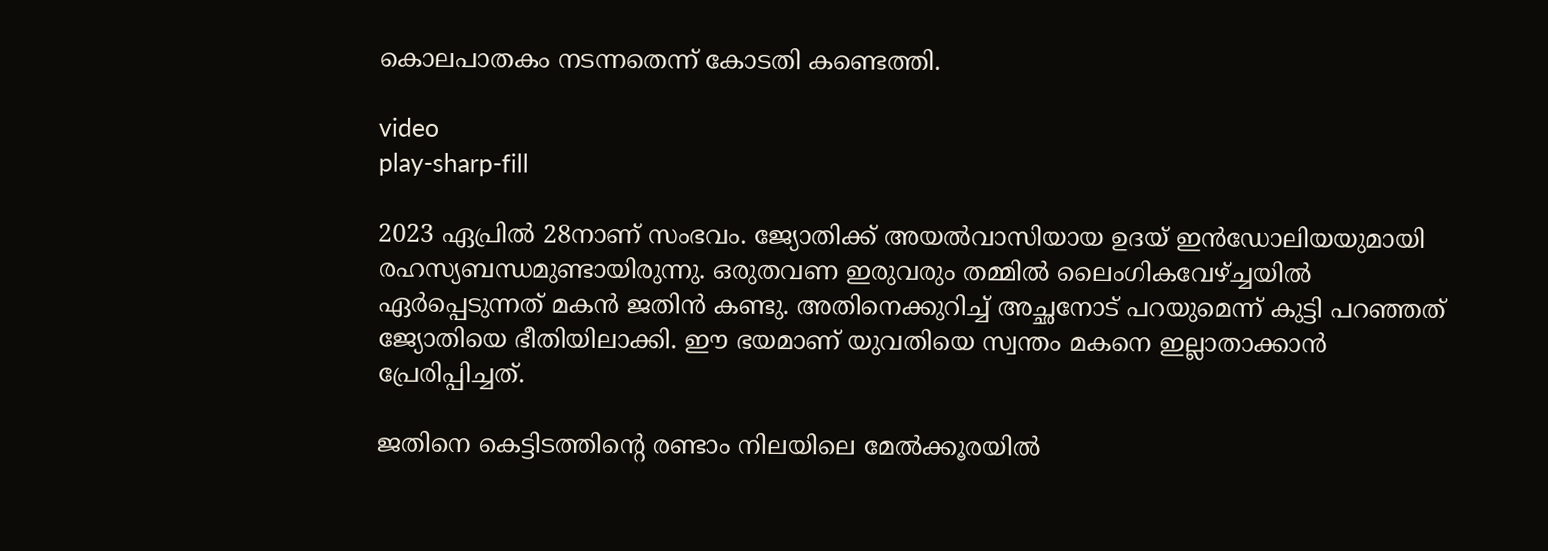കൊലപാതകം നടന്നതെന്ന് കോടതി കണ്ടെത്തി.

video
play-sharp-fill

2023 ഏപ്രില്‍ 28നാണ് സംഭവം. ജ്യോതിക്ക് അയല്‍വാസിയായ ഉദയ് ഇൻഡോലിയയുമായി രഹസ്യബന്ധമുണ്ടായിരുന്നു. ഒരുതവണ ഇരുവരും തമ്മില്‍ ലൈംഗികവേഴ്ച്ചയില്‍ ഏർപ്പെടുന്നത് മകൻ ജതിൻ കണ്ടു. അതിനെക്കുറിച്ച്‌ അച്ഛനോട് പറയുമെന്ന് കുട്ടി പറഞ്ഞത് ജ്യോതിയെ ഭീതിയിലാക്കി. ഈ ഭയമാണ് യുവതിയെ സ്വന്തം മകനെ ഇല്ലാതാക്കാൻ പ്രേരിപ്പിച്ചത്.

ജതിനെ കെട്ടിടത്തിന്റെ രണ്ടാം നിലയിലെ മേല്‍ക്കൂരയില്‍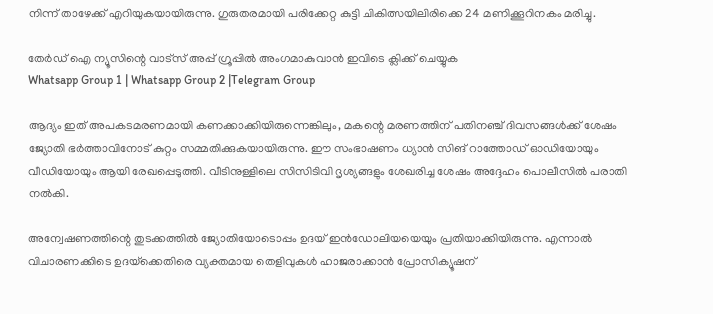നിന്ന് താഴേക്ക് എറിയുകയായിരുന്നു. ഗുരുതരമായി പരിക്കേറ്റ കുട്ടി ചികിത്സയിലിരിക്കെ 24 മണിക്കൂറിനകം മരിച്ചു.

തേർഡ് ഐ ന്യൂസിന്റെ വാട്സ് അപ്പ് ഗ്രൂപ്പിൽ അംഗമാകുവാൻ ഇവിടെ ക്ലിക്ക് ചെയ്യുക
Whatsapp Group 1 | Whatsapp Group 2 |Telegram Group

ആദ്യം ഇത് അപകടമരണമായി കണക്കാക്കിയിരുന്നെങ്കിലും, മകന്റെ മരണത്തിന് പതിനഞ്ച് ദിവസങ്ങള്‍ക്ക് ശേഷം ജ്യോതി ഭർത്താവിനോട് കുറ്റം സമ്മതിക്കുകയായിരുന്നു. ഈ സംഭാഷണം ധ്യാൻ സിങ് റാത്തോഡ് ഓഡിയോയും വീഡിയോയും ആയി രേഖപ്പെടുത്തി. വീടിനുള്ളിലെ സിസിടിവി ദൃശ്യങ്ങളും ശേഖരിച്ച ശേഷം അദ്ദേഹം പൊലീസില്‍ പരാതി നല്‍കി.

അന്വേഷണത്തിന്റെ തുടക്കത്തില്‍ ജ്യോതിയോടൊപ്പം ഉദയ് ഇൻഡോലിയയെയും പ്രതിയാക്കിയിരുന്നു. എന്നാല്‍ വിചാരണക്കിടെ ഉദയ്‌ക്കെതിരെ വ്യക്തമായ തെളിവുകള്‍ ഹാജരാക്കാൻ പ്രോസിക്യൂഷന്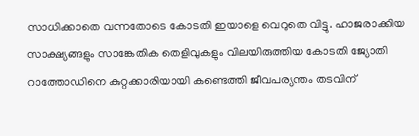സാധിക്കാതെ വന്നതോടെ കോടതി ഇയാളെ വെറുതെ വിട്ടു. ഹാജരാക്കിയ സാക്ഷ്യങ്ങളും സാങ്കേതിക തെളിവുകളും വിലയിരുത്തിയ കോടതി ജ്യോതി റാത്തോഡിനെ കുറ്റക്കാരിയായി കണ്ടെത്തി ജീവപര്യന്തം തടവിന്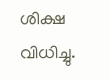ശിക്ഷ വിധിച്ചു.